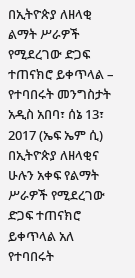በኢትዮጵያ ለዘላቂ ልማት ሥራዎች የሚደረገው ድጋፍ ተጠናክሮ ይቀጥላል – የተባበሩት መንግስታት
አዲስ አበባ፣ ሰኔ 13፣ 2017 (ኤፍ ኤም ሲ) በኢትዮጵያ ለዘላቂና ሁሉን አቀፍ የልማት ሥራዎች የሚደረገው ድጋፍ ተጠናክሮ ይቀጥላል አለ የተባበሩት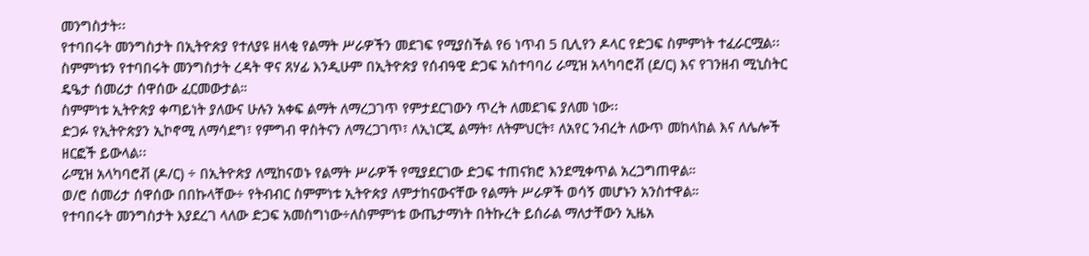መንግስታት፡፡
የተባበሩት መንግስታት በኢትዮጵያ የተለያዩ ዘላቂ የልማት ሥራዎችን መደገፍ የሚያስችል የ6 ነጥብ 5 ቢሊየን ዶላር የድጋፍ ስምምነት ተፈራርሟል፡፡
ስምምነቱን የተባበሩት መንግስታት ረዳት ዋና ጸሃፊ እንዲሁም በኢትዮጵያ የሰብዓዊ ድጋፍ አስተባባሪ ራሚዝ አላካባሮቭ (ደ/ር) እና የገንዘብ ሚኒስትር ዴዔታ ሰመሪታ ሰዋሰው ፈርመውታል።
ስምምነቱ ኢትዮጵያ ቀጣይነት ያለውና ሁሉን አቀፍ ልማት ለማረጋገጥ የምታደርገውን ጥረት ለመደገፍ ያለመ ነው፡፡
ድጋፉ የኢትዮጵያን ኢኮኖሚ ለማሳደግ፣ የምግብ ዋስትናን ለማረጋገጥ፣ ለኢነርጂ ልማት፣ ለትምህርት፣ ለአየር ንብረት ለውጥ መከላከል እና ለሌሎች ዘርፎች ይውላል፡፡
ራሚዝ አላካባሮቭ (ዶ/ር) ÷ በኢትዮጵያ ለሚከናወኑ የልማት ሥራዎች የሚያደርገው ድጋፍ ተጠናክሮ እንደሚቀጥል አረጋግጠዋል።
ወ/ሮ ሰመሪታ ሰዋሰው በበኩላቸው÷ የትብብር ስምምነቱ ኢትዮጵያ ለምታከናውናቸው የልማት ሥራዎች ወሳኝ መሆኑን አንስተዋል።
የተባበሩት መንግስታት እያደረገ ላለው ድጋፍ አመስግነው÷ለስምምነቱ ውጤታማነት በትኩረት ይሰራል ማለታቸውን ኢዜአ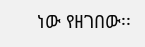ነው የዘገበው፡፡